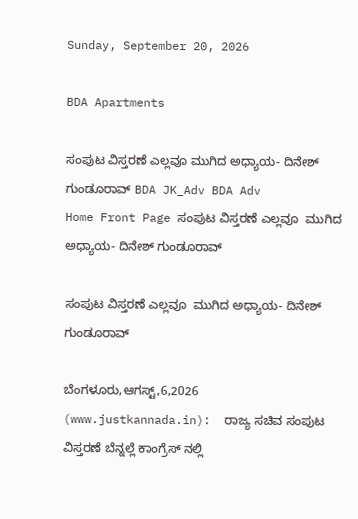Sunday, September 20, 2026

BDA Apartments

ಸಂಪುಟ ವಿಸ್ತರಣೆ ಎಲ್ಲವೂ ಮುಗಿದ ಅಧ್ಯಾಯ- ದಿನೇಶ್ ಗುಂಡೂರಾವ್ BDA JK_Adv BDA Adv
Home Front Page ಸಂಪುಟ ವಿಸ್ತರಣೆ ಎಲ್ಲವೂ  ಮುಗಿದ ಅಧ್ಯಾಯ- ದಿನೇಶ್ ಗುಂಡೂರಾವ್

ಸಂಪುಟ ವಿಸ್ತರಣೆ ಎಲ್ಲವೂ  ಮುಗಿದ ಅಧ್ಯಾಯ- ದಿನೇಶ್ ಗುಂಡೂರಾವ್

ಬೆಂಗಳೂರು,ಆಗಸ್ಟ್,6,2026 (www.justkannada.in):  ರಾಜ್ಯ ಸಚಿವ ಸಂಪುಟ ವಿಸ್ತರಣೆ ಬೆನ್ನಲ್ಲೆ ಕಾಂಗ್ರೆಸ್ ನಲ್ಲಿ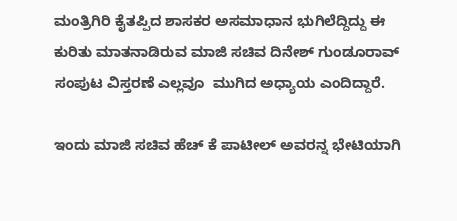ಮಂತ್ರಿಗಿರಿ ಕೈತಪ್ಪಿದ ಶಾಸಕರ ಅಸಮಾಧಾನ ಭುಗಿಲೆದ್ದಿದ್ದು ಈ ಕುರಿತು ಮಾತನಾಡಿರುವ ಮಾಜಿ ಸಚಿವ ದಿನೇಶ್ ಗುಂಡೂರಾವ್ ಸಂಪುಟ ವಿಸ್ತರಣೆ ಎಲ್ಲವೂ  ಮುಗಿದ ಅಧ್ಯಾಯ ಎಂದಿದ್ದಾರೆ.

ಇಂದು ಮಾಜಿ ಸಚಿವ ಹೆಚ್ ಕೆ ಪಾಟೀಲ್ ಅವರನ್ನ ಭೇಟಿಯಾಗಿ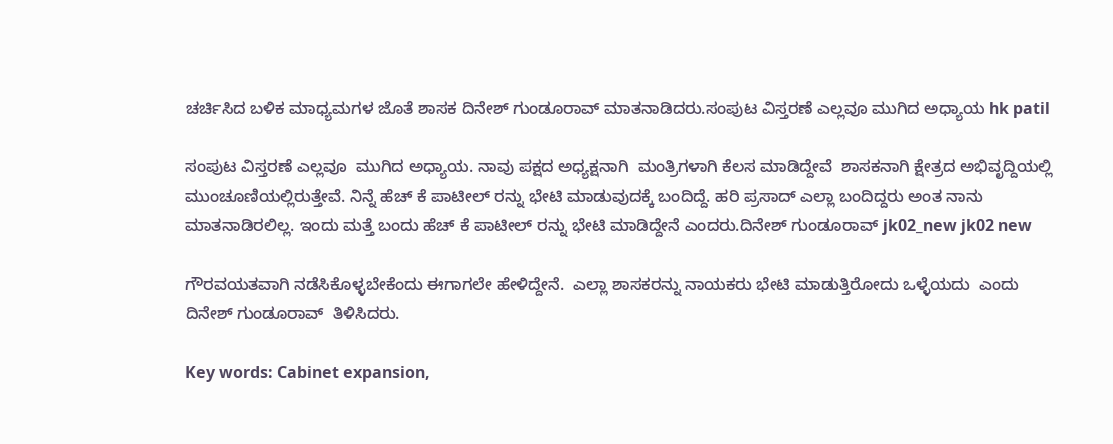ಚರ್ಚಿಸಿದ ಬಳಿಕ ಮಾಧ್ಯಮಗಳ ಜೊತೆ ಶಾಸಕ ದಿನೇಶ್ ಗುಂಡೂರಾವ್ ಮಾತನಾಡಿದರು.ಸಂಪುಟ ವಿಸ್ತರಣೆ ಎಲ್ಲವೂ ಮುಗಿದ ಅಧ್ಯಾಯ hk patil

ಸಂಪುಟ ವಿಸ್ತರಣೆ ಎಲ್ಲವೂ  ಮುಗಿದ ಅಧ್ಯಾಯ. ನಾವು ಪಕ್ಷದ ಅಧ್ಯಕ್ಷನಾಗಿ  ಮಂತ್ರಿಗಳಾಗಿ ಕೆಲಸ ಮಾಡಿದ್ದೇವೆ  ಶಾಸಕನಾಗಿ ಕ್ಷೇತ್ರದ ಅಭಿವೃದ್ದಿಯಲ್ಲಿ ಮುಂಚೂಣಿಯಲ್ಲಿರುತ್ತೇವೆ. ನಿನ್ನೆ ಹೆಚ್ ಕೆ ಪಾಟೀಲ್ ರನ್ನು ಭೇಟಿ ಮಾಡುವುದಕ್ಕೆ ಬಂದಿದ್ದೆ. ಹರಿ ಪ್ರಸಾದ್ ಎಲ್ಲಾ ಬಂದಿದ್ದರು ಅಂತ ನಾನು ಮಾತನಾಡಿರಲಿಲ್ಲ. ಇಂದು ಮತ್ತೆ ಬಂದು ಹೆಚ್ ಕೆ ಪಾಟೀಲ್ ರನ್ನು ಭೇಟಿ ಮಾಡಿದ್ದೇನೆ ಎಂದರು.ದಿನೇಶ್ ಗುಂಡೂರಾವ್ jk02_new jk02 new

ಗೌರವಯತವಾಗಿ ನಡೆಸಿಕೊಳ್ಳಬೇಕೆಂದು ಈಗಾಗಲೇ ಹೇಳಿದ್ದೇನೆ.  ಎಲ್ಲಾ ಶಾಸಕರನ್ನು ನಾಯಕರು ಭೇಟಿ ಮಾಡುತ್ತಿರೋದು ಒಳ್ಳೆಯದು  ಎಂದು ದಿನೇಶ್ ಗುಂಡೂರಾವ್  ತಿಳಿಸಿದರು.

Key words: Cabinet expansion,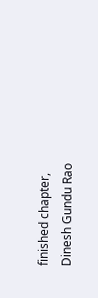finished chapter, Dinesh Gundu Rao